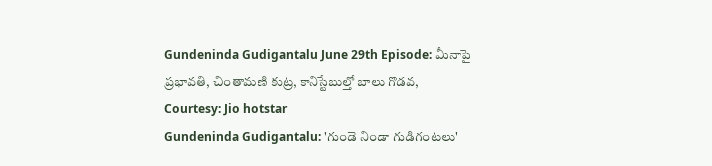Gundeninda Gudigantalu June 29th Episode: మీనాపై ప్రభావతి, చింతామణి కుట్ర, కానిస్టేబుల్తో బాలు గొడవ,
Courtesy: Jio hotstar
Gundeninda Gudigantalu: 'గుండె నిండా గుడిగంటలు'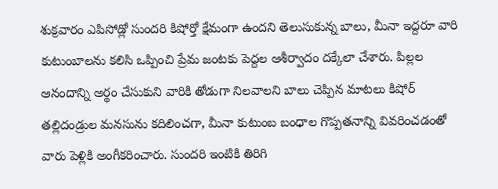శుక్రవారం ఎపిసోడ్లో సుందరి కిషోర్తో క్షేమంగా ఉందని తెలుసుకున్న బాలు, మీనా ఇద్దరూ వారి కుటుంబాలను కలిసి ఒప్పించి ప్రేమ జంటకు పెద్దల ఆశీర్వాదం దక్కేలా చేశారు. పిల్లల ఆనందాన్ని అర్థం చేసుకుని వారికి తోడుగా నిలవాలని బాలు చెప్పిన మాటలు కిషోర్ తల్లిదండ్రుల మనసును కదిలించగా, మీనా కుటుంబ బంధాల గొప్పతనాన్ని వివరించడంతో వారు పెళ్లికి అంగీకరించారు. సుందరి ఇంటికి తిరిగి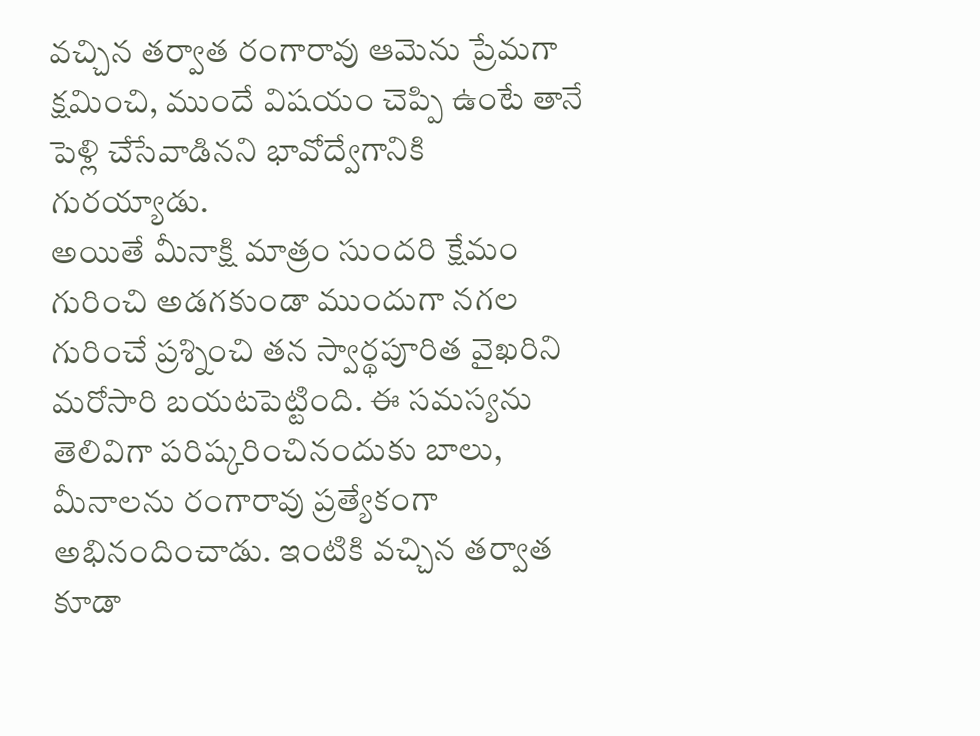వచ్చిన తర్వాత రంగారావు ఆమెను ప్రేమగా క్షమించి, ముందే విషయం చెప్పి ఉంటే తానే పెళ్లి చేసేవాడినని భావోద్వేగానికి గురయ్యాడు.
అయితే మీనాక్షి మాత్రం సుందరి క్షేమం గురించి అడగకుండా ముందుగా నగల గురించే ప్రశ్నించి తన స్వార్థపూరిత వైఖరిని మరోసారి బయటపెట్టింది. ఈ సమస్యను తెలివిగా పరిష్కరించినందుకు బాలు, మీనాలను రంగారావు ప్రత్యేకంగా అభినందించాడు. ఇంటికి వచ్చిన తర్వాత కూడా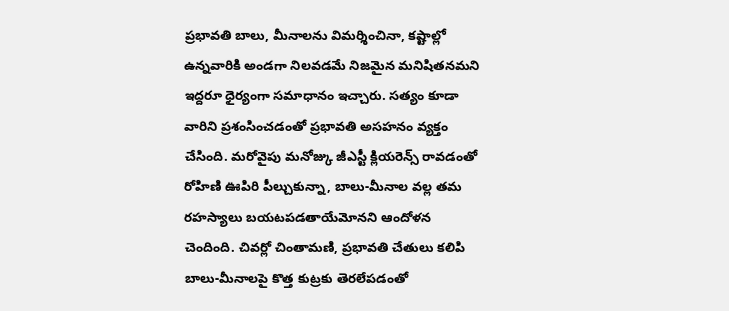ప్రభావతి బాలు, మీనాలను విమర్శించినా, కష్టాల్లో ఉన్నవారికి అండగా నిలవడమే నిజమైన మనిషితనమని ఇద్దరూ ధైర్యంగా సమాధానం ఇచ్చారు. సత్యం కూడా వారిని ప్రశంసించడంతో ప్రభావతి అసహనం వ్యక్తం చేసింది. మరోవైపు మనోజ్కు జీఎస్టీ క్లియరెన్స్ రావడంతో రోహిణి ఊపిరి పీల్చుకున్నా, బాలు-మీనాల వల్ల తమ రహస్యాలు బయటపడతాయేమోనని ఆందోళన చెందింది. చివర్లో చింతామణి, ప్రభావతి చేతులు కలిపి బాలు-మీనాలపై కొత్త కుట్రకు తెరలేపడంతో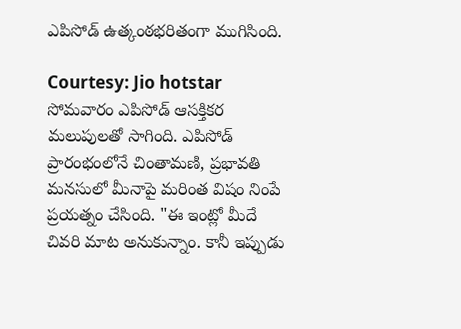ఎపిసోడ్ ఉత్కంఠభరితంగా ముగిసింది.

Courtesy: Jio hotstar
సోమవారం ఎపిసోడ్ ఆసక్తికర మలుపులతో సాగింది. ఎపిసోడ్ ప్రారంభంలోనే చింతామణి, ప్రభావతి మనసులో మీనాపై మరింత విషం నింపే ప్రయత్నం చేసింది. "ఈ ఇంట్లో మీదే చివరి మాట అనుకున్నాం. కానీ ఇప్పుడు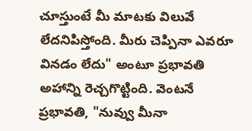చూస్తుంటే మీ మాటకు విలువే లేదనిపిస్తోంది. మీరు చెప్పినా ఎవరూ వినడం లేదు" అంటూ ప్రభావతి అహాన్ని రెచ్చగొట్టింది. వెంటనే ప్రభావతి, "నువ్వు మీనా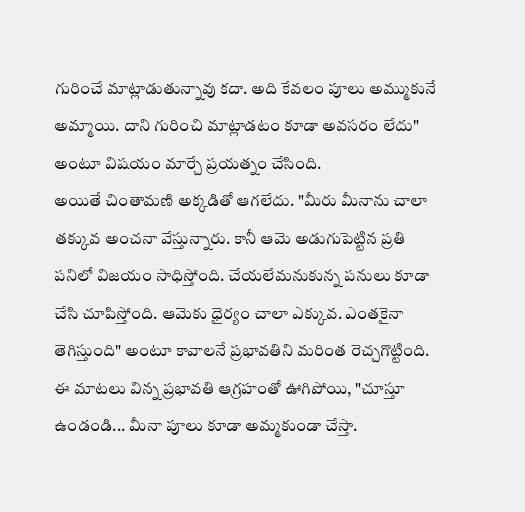గురించే మాట్లాడుతున్నావు కదా. అది కేవలం పూలు అమ్ముకునే అమ్మాయి. దాని గురించి మాట్లాడటం కూడా అవసరం లేదు" అంటూ విషయం మార్చే ప్రయత్నం చేసింది.
అయితే చింతామణి అక్కడితో ఆగలేదు. "మీరు మీనాను చాలా తక్కువ అంచనా వేస్తున్నారు. కానీ ఆమె అడుగుపెట్టిన ప్రతి పనిలో విజయం సాధిస్తోంది. చేయలేమనుకున్న పనులు కూడా చేసి చూపిస్తోంది. ఆమెకు ధైర్యం చాలా ఎక్కువ. ఎంతకైనా తెగిస్తుంది" అంటూ కావాలనే ప్రభావతిని మరింత రెచ్చగొట్టింది. ఈ మాటలు విన్న ప్రభావతి ఆగ్రహంతో ఊగిపోయి, "చూస్తూ ఉండండి... మీనా పూలు కూడా అమ్మకుండా చేస్తా.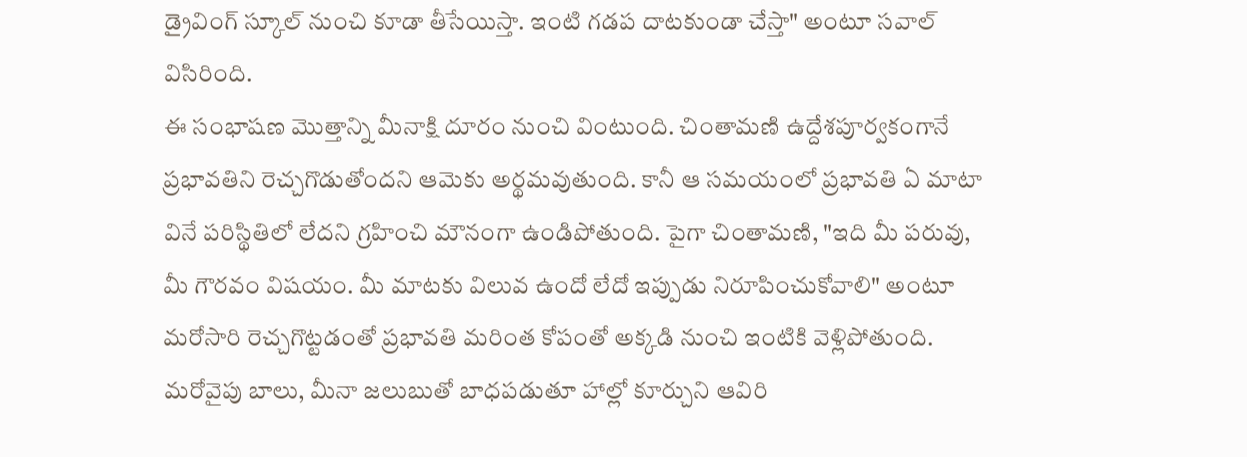డ్రైవింగ్ స్కూల్ నుంచి కూడా తీసేయిస్తా. ఇంటి గడప దాటకుండా చేస్తా" అంటూ సవాల్ విసిరింది.
ఈ సంభాషణ మొత్తాన్ని మీనాక్షి దూరం నుంచి వింటుంది. చింతామణి ఉద్దేశపూర్వకంగానే ప్రభావతిని రెచ్చగొడుతోందని ఆమెకు అర్థమవుతుంది. కానీ ఆ సమయంలో ప్రభావతి ఏ మాటా వినే పరిస్థితిలో లేదని గ్రహించి మౌనంగా ఉండిపోతుంది. పైగా చింతామణి, "ఇది మీ పరువు, మీ గౌరవం విషయం. మీ మాటకు విలువ ఉందో లేదో ఇప్పుడు నిరూపించుకోవాలి" అంటూ మరోసారి రెచ్చగొట్టడంతో ప్రభావతి మరింత కోపంతో అక్కడి నుంచి ఇంటికి వెళ్లిపోతుంది.
మరోవైపు బాలు, మీనా జలుబుతో బాధపడుతూ హాల్లో కూర్చుని ఆవిరి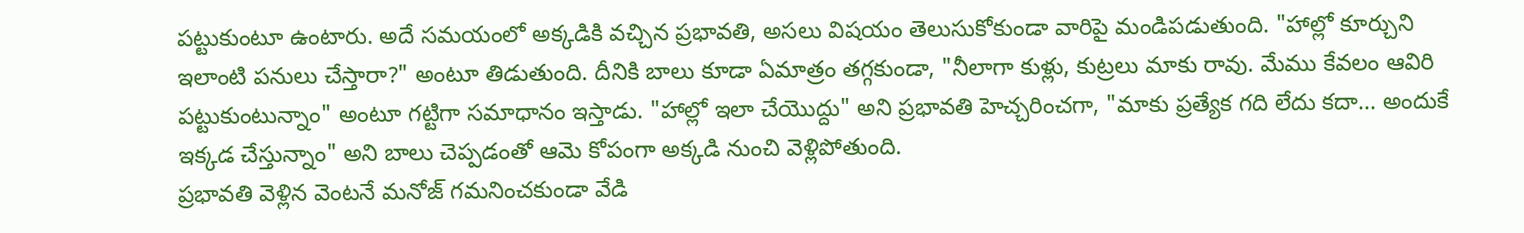పట్టుకుంటూ ఉంటారు. అదే సమయంలో అక్కడికి వచ్చిన ప్రభావతి, అసలు విషయం తెలుసుకోకుండా వారిపై మండిపడుతుంది. "హాల్లో కూర్చుని ఇలాంటి పనులు చేస్తారా?" అంటూ తిడుతుంది. దీనికి బాలు కూడా ఏమాత్రం తగ్గకుండా, "నీలాగా కుళ్లు, కుట్రలు మాకు రావు. మేము కేవలం ఆవిరి పట్టుకుంటున్నాం" అంటూ గట్టిగా సమాధానం ఇస్తాడు. "హాల్లో ఇలా చేయొద్దు" అని ప్రభావతి హెచ్చరించగా, "మాకు ప్రత్యేక గది లేదు కదా... అందుకే ఇక్కడ చేస్తున్నాం" అని బాలు చెప్పడంతో ఆమె కోపంగా అక్కడి నుంచి వెళ్లిపోతుంది.
ప్రభావతి వెళ్లిన వెంటనే మనోజ్ గమనించకుండా వేడి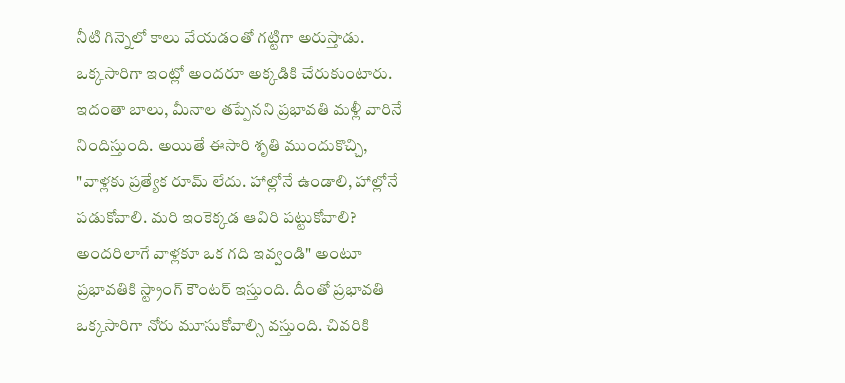నీటి గిన్నెలో కాలు వేయడంతో గట్టిగా అరుస్తాడు. ఒక్కసారిగా ఇంట్లో అందరూ అక్కడికి చేరుకుంటారు. ఇదంతా బాలు, మీనాల తప్పేనని ప్రభావతి మళ్లీ వారినే నిందిస్తుంది. అయితే ఈసారి శృతి ముందుకొచ్చి, "వాళ్లకు ప్రత్యేక రూమ్ లేదు. హాల్లోనే ఉండాలి, హాల్లోనే పడుకోవాలి. మరి ఇంకెక్కడ ఆవిరి పట్టుకోవాలి? అందరిలాగే వాళ్లకూ ఒక గది ఇవ్వండి" అంటూ ప్రభావతికి స్ట్రాంగ్ కౌంటర్ ఇస్తుంది. దీంతో ప్రభావతి ఒక్కసారిగా నోరు మూసుకోవాల్సి వస్తుంది. చివరికి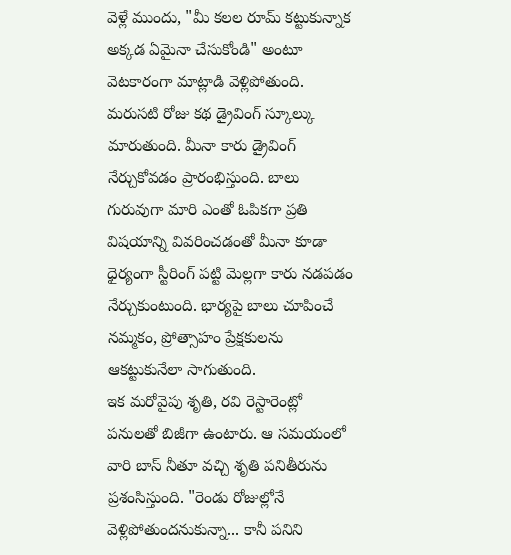వెళ్లే ముందు, "మీ కలల రూమ్ కట్టుకున్నాక అక్కడ ఏమైనా చేసుకోండి" అంటూ వెటకారంగా మాట్లాడి వెళ్లిపోతుంది.
మరుసటి రోజు కథ డ్రైవింగ్ స్కూల్కు మారుతుంది. మీనా కారు డ్రైవింగ్ నేర్చుకోవడం ప్రారంభిస్తుంది. బాలు గురువుగా మారి ఎంతో ఓపికగా ప్రతి విషయాన్ని వివరించడంతో మీనా కూడా ధైర్యంగా స్టీరింగ్ పట్టి మెల్లగా కారు నడపడం నేర్చుకుంటుంది. భార్యపై బాలు చూపించే నమ్మకం, ప్రోత్సాహం ప్రేక్షకులను ఆకట్టుకునేలా సాగుతుంది.
ఇక మరోవైపు శృతి, రవి రెస్టారెంట్లో పనులతో బిజీగా ఉంటారు. ఆ సమయంలో వారి బాస్ నీతూ వచ్చి శృతి పనితీరును ప్రశంసిస్తుంది. "రెండు రోజుల్లోనే వెళ్లిపోతుందనుకున్నా... కానీ పనిని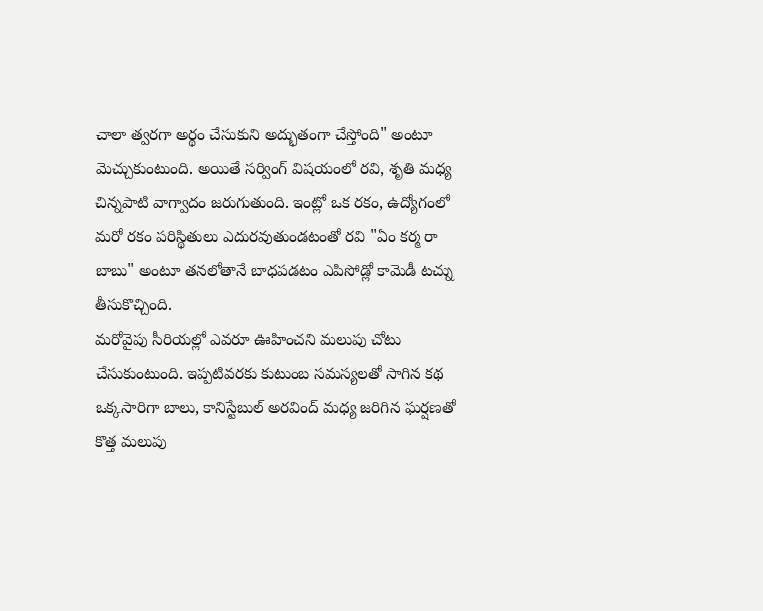చాలా త్వరగా అర్థం చేసుకుని అద్భుతంగా చేస్తోంది" అంటూ మెచ్చుకుంటుంది. అయితే సర్వింగ్ విషయంలో రవి, శృతి మధ్య చిన్నపాటి వాగ్వాదం జరుగుతుంది. ఇంట్లో ఒక రకం, ఉద్యోగంలో మరో రకం పరిస్థితులు ఎదురవుతుండటంతో రవి "ఏం కర్మ రా బాబు" అంటూ తనలోతానే బాధపడటం ఎపిసోడ్లో కామెడీ టచ్ను తీసుకొచ్చింది.
మరోవైపు సీరియల్లో ఎవరూ ఊహించని మలుపు చోటు చేసుకుంటుంది. ఇప్పటివరకు కుటుంబ సమస్యలతో సాగిన కథ ఒక్కసారిగా బాలు, కానిస్టేబుల్ అరవింద్ మధ్య జరిగిన ఘర్షణతో కొత్త మలుపు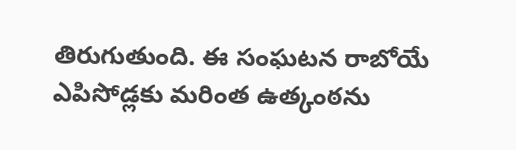తిరుగుతుంది. ఈ సంఘటన రాబోయే ఎపిసోడ్లకు మరింత ఉత్కంఠను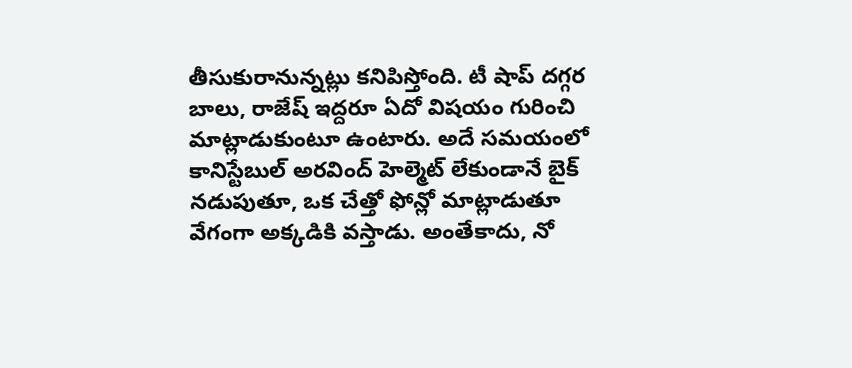తీసుకురానున్నట్లు కనిపిస్తోంది. టీ షాప్ దగ్గర బాలు, రాజేష్ ఇద్దరూ ఏదో విషయం గురించి మాట్లాడుకుంటూ ఉంటారు. అదే సమయంలో కానిస్టేబుల్ అరవింద్ హెల్మెట్ లేకుండానే బైక్ నడుపుతూ, ఒక చేత్తో ఫోన్లో మాట్లాడుతూ వేగంగా అక్కడికి వస్తాడు. అంతేకాదు, నో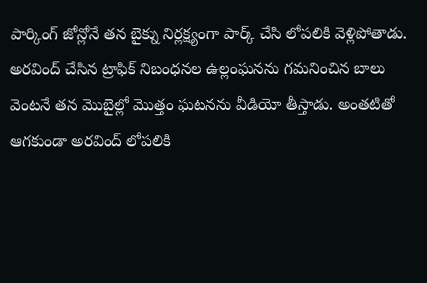పార్కింగ్ జోన్లోనే తన బైక్ను నిర్లక్ష్యంగా పార్క్ చేసి లోపలికి వెళ్లిపోతాడు.
అరవింద్ చేసిన ట్రాఫిక్ నిబంధనల ఉల్లంఘనను గమనించిన బాలు వెంటనే తన మొబైల్లో మొత్తం ఘటనను వీడియో తీస్తాడు. అంతటితో ఆగకుండా అరవింద్ లోపలికి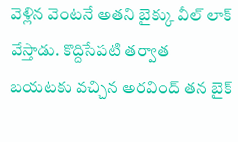వెళ్లిన వెంటనే అతని బైక్కు వీల్ లాక్ వేస్తాడు. కొద్దిసేపటి తర్వాత బయటకు వచ్చిన అరవింద్ తన బైక్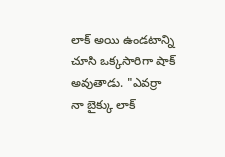లాక్ అయి ఉండటాన్ని చూసి ఒక్కసారిగా షాక్ అవుతాడు. "ఎవర్రా నా బైక్కు లాక్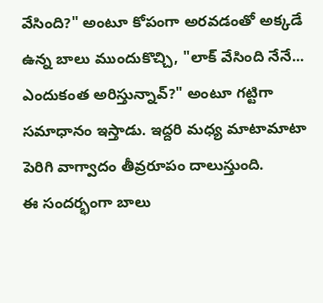వేసింది?" అంటూ కోపంగా అరవడంతో అక్కడే ఉన్న బాలు ముందుకొచ్చి, "లాక్ వేసింది నేనే... ఎందుకంత అరిస్తున్నావ్?" అంటూ గట్టిగా సమాధానం ఇస్తాడు. ఇద్దరి మధ్య మాటామాటా పెరిగి వాగ్వాదం తీవ్రరూపం దాలుస్తుంది.
ఈ సందర్భంగా బాలు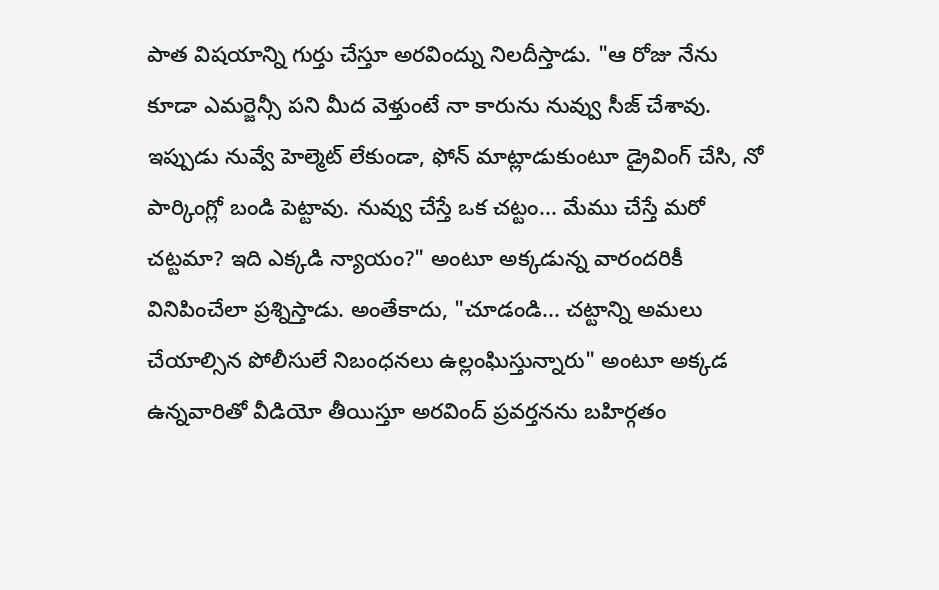పాత విషయాన్ని గుర్తు చేస్తూ అరవింద్ను నిలదీస్తాడు. "ఆ రోజు నేను కూడా ఎమర్జెన్సీ పని మీద వెళ్తుంటే నా కారును నువ్వు సీజ్ చేశావు. ఇప్పుడు నువ్వే హెల్మెట్ లేకుండా, ఫోన్ మాట్లాడుకుంటూ డ్రైవింగ్ చేసి, నో పార్కింగ్లో బండి పెట్టావు. నువ్వు చేస్తే ఒక చట్టం... మేము చేస్తే మరో చట్టమా? ఇది ఎక్కడి న్యాయం?" అంటూ అక్కడున్న వారందరికీ వినిపించేలా ప్రశ్నిస్తాడు. అంతేకాదు, "చూడండి... చట్టాన్ని అమలు చేయాల్సిన పోలీసులే నిబంధనలు ఉల్లంఘిస్తున్నారు" అంటూ అక్కడ ఉన్నవారితో వీడియో తీయిస్తూ అరవింద్ ప్రవర్తనను బహిర్గతం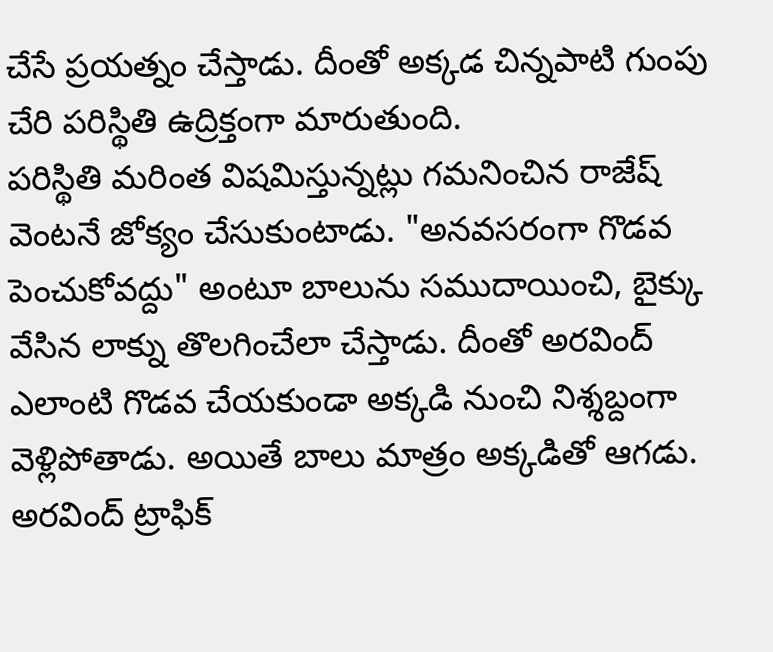చేసే ప్రయత్నం చేస్తాడు. దీంతో అక్కడ చిన్నపాటి గుంపు చేరి పరిస్థితి ఉద్రిక్తంగా మారుతుంది.
పరిస్థితి మరింత విషమిస్తున్నట్లు గమనించిన రాజేష్ వెంటనే జోక్యం చేసుకుంటాడు. "అనవసరంగా గొడవ పెంచుకోవద్దు" అంటూ బాలును సముదాయించి, బైక్కు వేసిన లాక్ను తొలగించేలా చేస్తాడు. దీంతో అరవింద్ ఎలాంటి గొడవ చేయకుండా అక్కడి నుంచి నిశ్శబ్దంగా వెళ్లిపోతాడు. అయితే బాలు మాత్రం అక్కడితో ఆగడు. అరవింద్ ట్రాఫిక్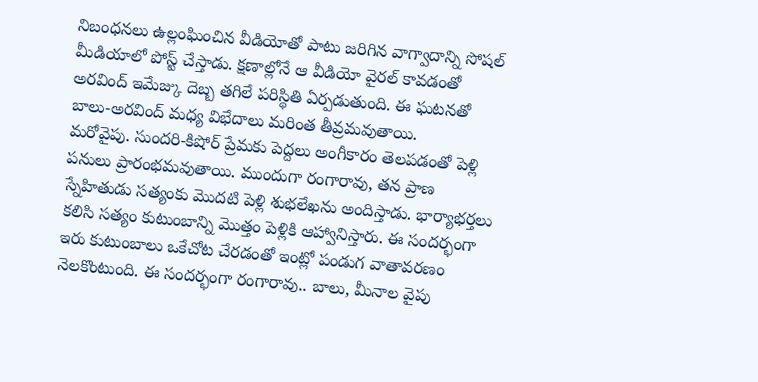నిబంధనలు ఉల్లంఘించిన వీడియోతో పాటు జరిగిన వాగ్వాదాన్ని సోషల్ మీడియాలో పోస్ట్ చేస్తాడు. క్షణాల్లోనే ఆ వీడియో వైరల్ కావడంతో అరవింద్ ఇమేజ్కు దెబ్బ తగిలే పరిస్థితి ఏర్పడుతుంది. ఈ ఘటనతో బాలు-అరవింద్ మధ్య విభేదాలు మరింత తీవ్రమవుతాయి.
మరోవైపు. సుందరి-కిషోర్ ప్రేమకు పెద్దలు అంగీకారం తెలపడంతో పెళ్లి పనులు ప్రారంభమవుతాయి. ముందుగా రంగారావు, తన ప్రాణ స్నేహితుడు సత్యంకు మొదటి పెళ్లి శుభలేఖను అందిస్తాడు. భార్యాభర్తలు కలిసి సత్యం కుటుంబాన్ని మొత్తం పెళ్లికి ఆహ్వానిస్తారు. ఈ సందర్భంగా ఇరు కుటుంబాలు ఒకేచోట చేరడంతో ఇంట్లో పండుగ వాతావరణం నెలకొంటుంది. ఈ సందర్భంగా రంగారావు.. బాలు, మీనాల వైపు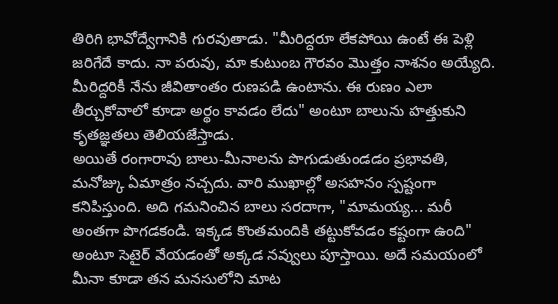తిరిగి భావోద్వేగానికి గురవుతాడు. "మీరిద్దరూ లేకపోయి ఉంటే ఈ పెళ్లి జరిగేదే కాదు. నా పరువు, మా కుటుంబ గౌరవం మొత్తం నాశనం అయ్యేది. మీరిద్దరికీ నేను జీవితాంతం రుణపడి ఉంటాను. ఈ రుణం ఎలా తీర్చుకోవాలో కూడా అర్థం కావడం లేదు" అంటూ బాలును హత్తుకుని కృతజ్ఞతలు తెలియజేస్తాడు.
అయితే రంగారావు బాలు-మీనాలను పొగుడుతుండడం ప్రభావతి, మనోజ్కు ఏమాత్రం నచ్చదు. వారి ముఖాల్లో అసహనం స్పష్టంగా కనిపిస్తుంది. అది గమనించిన బాలు సరదాగా, "మామయ్య... మరీ అంతగా పొగడకండి. ఇక్కడ కొంతమందికి తట్టుకోవడం కష్టంగా ఉంది" అంటూ సెటైర్ వేయడంతో అక్కడ నవ్వులు పూస్తాయి. అదే సమయంలో మీనా కూడా తన మనసులోని మాట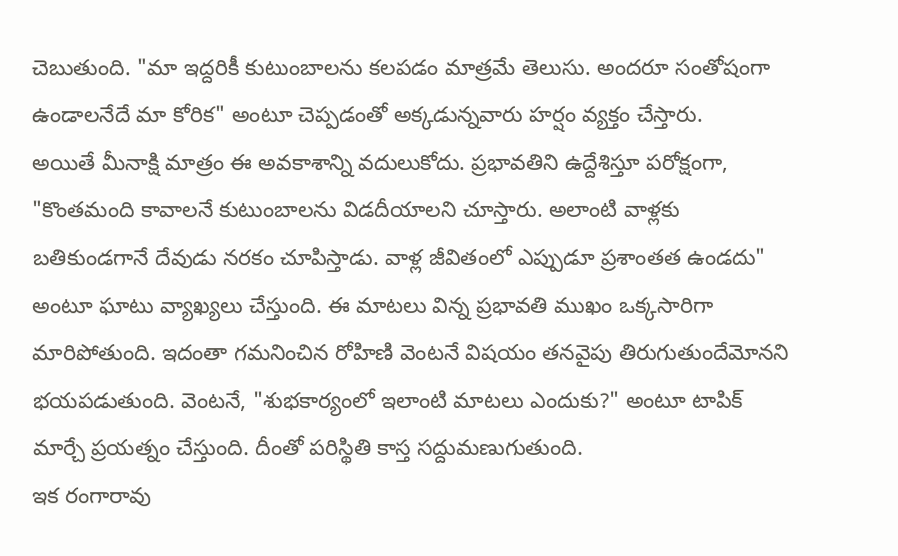చెబుతుంది. "మా ఇద్దరికీ కుటుంబాలను కలపడం మాత్రమే తెలుసు. అందరూ సంతోషంగా ఉండాలనేదే మా కోరిక" అంటూ చెప్పడంతో అక్కడున్నవారు హర్షం వ్యక్తం చేస్తారు.
అయితే మీనాక్షి మాత్రం ఈ అవకాశాన్ని వదులుకోదు. ప్రభావతిని ఉద్దేశిస్తూ పరోక్షంగా, "కొంతమంది కావాలనే కుటుంబాలను విడదీయాలని చూస్తారు. అలాంటి వాళ్లకు బతికుండగానే దేవుడు నరకం చూపిస్తాడు. వాళ్ల జీవితంలో ఎప్పుడూ ప్రశాంతత ఉండదు" అంటూ ఘాటు వ్యాఖ్యలు చేస్తుంది. ఈ మాటలు విన్న ప్రభావతి ముఖం ఒక్కసారిగా మారిపోతుంది. ఇదంతా గమనించిన రోహిణి వెంటనే విషయం తనవైపు తిరుగుతుందేమోనని భయపడుతుంది. వెంటనే, "శుభకార్యంలో ఇలాంటి మాటలు ఎందుకు?" అంటూ టాపిక్ మార్చే ప్రయత్నం చేస్తుంది. దీంతో పరిస్థితి కాస్త సద్దుమణుగుతుంది.
ఇక రంగారావు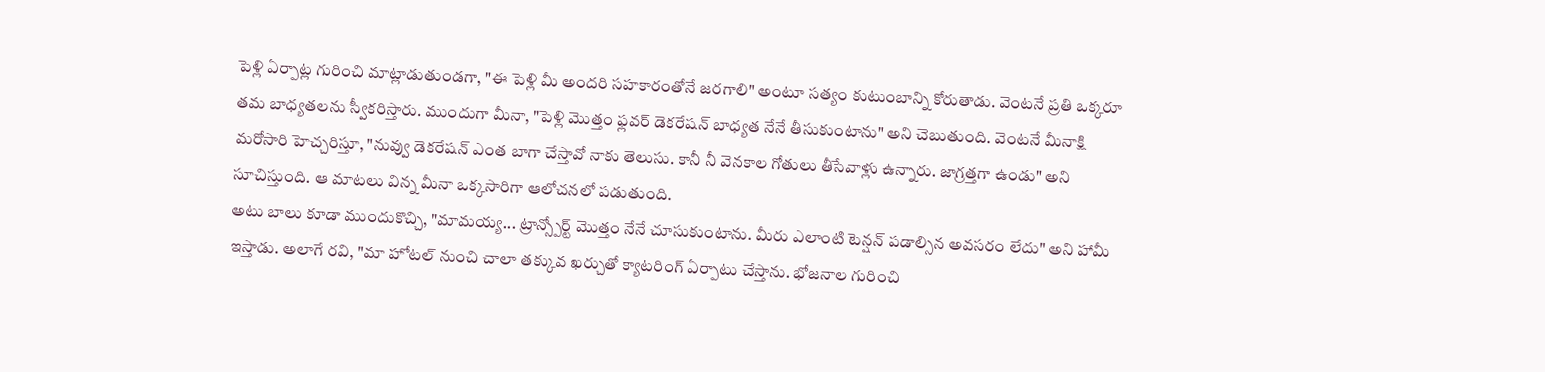పెళ్లి ఏర్పాట్ల గురించి మాట్లాడుతుండగా, "ఈ పెళ్లి మీ అందరి సహకారంతోనే జరగాలి" అంటూ సత్యం కుటుంబాన్ని కోరుతాడు. వెంటనే ప్రతి ఒక్కరూ తమ బాధ్యతలను స్వీకరిస్తారు. ముందుగా మీనా, "పెళ్లి మొత్తం ఫ్లవర్ డెకరేషన్ బాధ్యత నేనే తీసుకుంటాను" అని చెబుతుంది. వెంటనే మీనాక్షి మరోసారి హెచ్చరిస్తూ, "నువ్వు డెకరేషన్ ఎంత బాగా చేస్తావో నాకు తెలుసు. కానీ నీ వెనకాల గోతులు తీసేవాళ్లు ఉన్నారు. జాగ్రత్తగా ఉండు" అని సూచిస్తుంది. ఆ మాటలు విన్న మీనా ఒక్కసారిగా ఆలోచనలో పడుతుంది.
అటు బాలు కూడా ముందుకొచ్చి, "మామయ్య... ట్రాన్స్పోర్ట్ మొత్తం నేనే చూసుకుంటాను. మీరు ఎలాంటి టెన్షన్ పడాల్సిన అవసరం లేదు" అని హామీ ఇస్తాడు. అలాగే రవి, "మా హోటల్ నుంచి చాలా తక్కువ ఖర్చుతో క్యాటరింగ్ ఏర్పాటు చేస్తాను. భోజనాల గురించి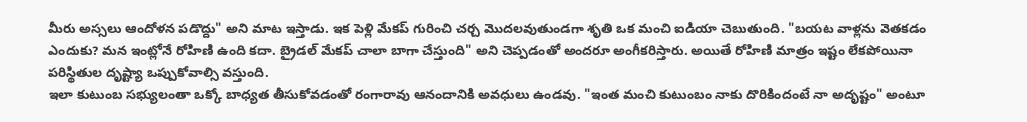మీరు అస్సలు ఆందోళన పడొద్దు" అని మాట ఇస్తాడు. ఇక పెళ్లి మేకప్ గురించి చర్చ మొదలవుతుండగా శృతి ఒక మంచి ఐడియా చెబుతుంది. "బయట వాళ్లను వెతకడం ఎందుకు? మన ఇంట్లోనే రోహిణి ఉంది కదా. బ్రైడల్ మేకప్ చాలా బాగా చేస్తుంది" అని చెప్పడంతో అందరూ అంగీకరిస్తారు. అయితే రోహిణి మాత్రం ఇష్టం లేకపోయినా పరిస్థితుల దృష్ట్యా ఒప్పుకోవాల్సి వస్తుంది.
ఇలా కుటుంబ సభ్యులంతా ఒక్కో బాధ్యత తీసుకోవడంతో రంగారావు ఆనందానికి అవధులు ఉండవు. "ఇంత మంచి కుటుంబం నాకు దొరికిందంటే నా అదృష్టం" అంటూ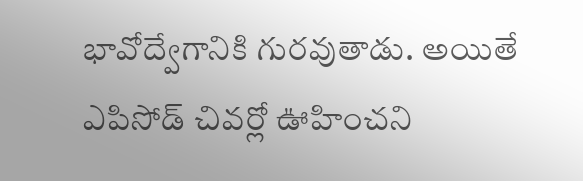భావోద్వేగానికి గురవుతాడు. అయితే ఎపిసోడ్ చివర్లో ఊహించని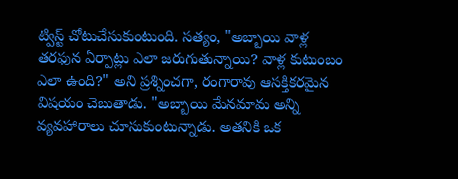ట్విస్ట్ చోటుచేసుకుంటుంది. సత్యం, "అబ్బాయి వాళ్ల తరఫున ఏర్పాట్లు ఎలా జరుగుతున్నాయి? వాళ్ల కుటుంబం ఎలా ఉంది?" అని ప్రశ్నించగా, రంగారావు ఆసక్తికరమైన విషయం చెబుతాడు. "అబ్బాయి మేనమామ అన్ని వ్యవహారాలు చూసుకుంటున్నాడు. అతనికి ఒక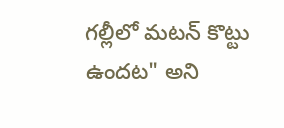గల్లీలో మటన్ కొట్టు ఉందట" అని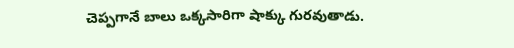చెప్పగానే బాలు ఒక్కసారిగా షాక్కు గురవుతాడు.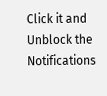Click it and Unblock the Notifications